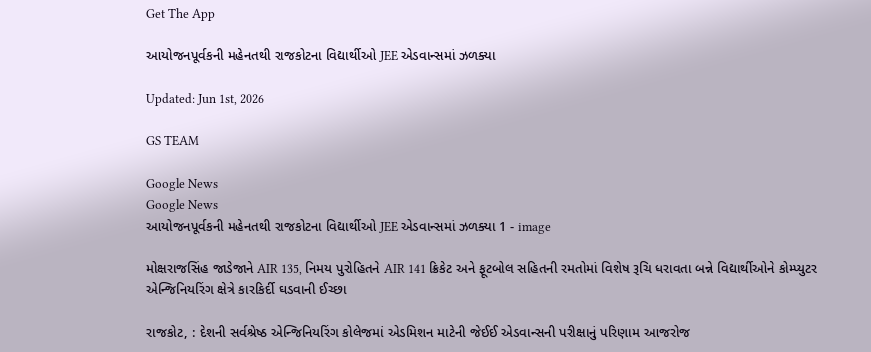Get The App

આયોજનપૂર્વકની મહેનતથી રાજકોટના વિદ્યાર્થીઓ JEE એડવાન્સમાં ઝળક્યા

Updated: Jun 1st, 2026

GS TEAM

Google News
Google News
આયોજનપૂર્વકની મહેનતથી રાજકોટના વિદ્યાર્થીઓ JEE એડવાન્સમાં ઝળક્યા 1 - image

મોક્ષરાજસિંહ જાડેજાને AIR 135, નિમય પુરોહિતને AIR 141 ક્રિકેટ અને ફૂટબોલ સહિતની રમતોમાં વિશેષ રૂચિ ધરાવતા બન્ને વિદ્યાર્થીઓને કોમ્પ્યુટર એન્જિનિયરિંગ ક્ષેત્રે કારકિર્દી ઘડવાની ઈચ્છા

રાજકોટ, : દેશની સર્વશ્રેષ્ઠ એન્જિનિયરિંગ કોલેજમાં એડમિશન માટેની જેઈઈ એડવાન્સની પરીક્ષાનું પરિણામ આજરોજ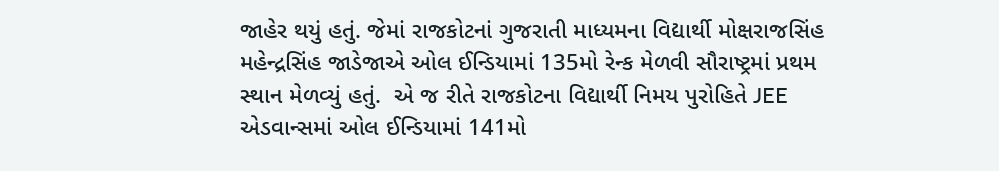જાહેર થયું હતું. જેમાં રાજકોટનાં ગુજરાતી માધ્યમના વિદ્યાર્થી મોક્ષરાજસિંહ મહેન્દ્રસિંહ જાડેજાએ ઓલ ઈન્ડિયામાં 135મો રેન્ક મેળવી સૌરાષ્ટ્રમાં પ્રથમ સ્થાન મેળવ્યું હતું.  એ જ રીતે રાજકોટના વિદ્યાર્થી નિમય પુરોહિતે JEE એડવાન્સમાં ઓલ ઈન્ડિયામાં 141મો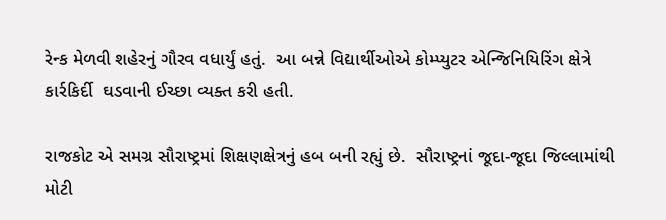રેન્ક મેળવી શહેરનું ગૌરવ વધાર્યું હતું.  આ બન્ને વિદ્યાર્થીઓએ કોમ્પ્યુટર એન્જિનિયિરિંગ ક્ષેત્રે કાર્રકિર્દી  ઘડવાની ઈચ્છા વ્યક્ત કરી હતી.

રાજકોટ એ સમગ્ર સૌરાષ્ટ્રમાં શિક્ષણક્ષેત્રનું હબ બની રહ્યું છે.  સૌરાષ્ટ્રનાં જૂદા-જૂદા જિલ્લામાંથી  મોટી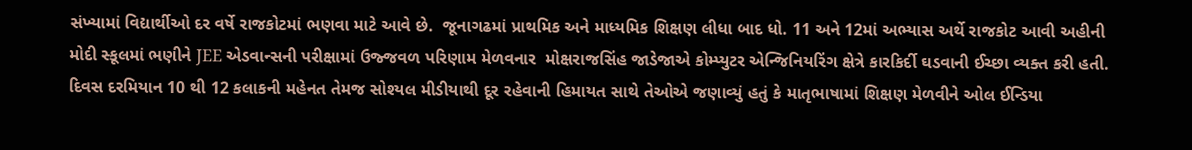સંખ્યામાં વિદ્યાર્થીઓ દર વર્ષે રાજકોટમાં ભણવા માટે આવે છે.  જૂનાગઢમાં પ્રાથમિક અને માધ્યમિક શિક્ષણ લીધા બાદ ધો. 11 અને 12માં અભ્યાસ અર્થે રાજકોટ આવી અહીની મોદી સ્કૂલમાં ભણીને JEE એડવાન્સની પરીક્ષામાં ઉજ્જવળ પરિણામ મેળવનાર  મોક્ષરાજસિંહ જાડેજાએ કોમ્પ્યુટર એન્જિનિયરિંગ ક્ષેત્રે કારકિર્દી ઘડવાની ઈચ્છા વ્યક્ત કરી હતી.  દિવસ દરમિયાન 10 થી 12 કલાકની મહેનત તેમજ સોશ્યલ મીડીયાથી દૂર રહેવાની હિમાયત સાથે તેઓએ જણાવ્યું હતું કે માતૃભાષામાં શિક્ષણ મેળવીને ઓલ ઈન્ડિયા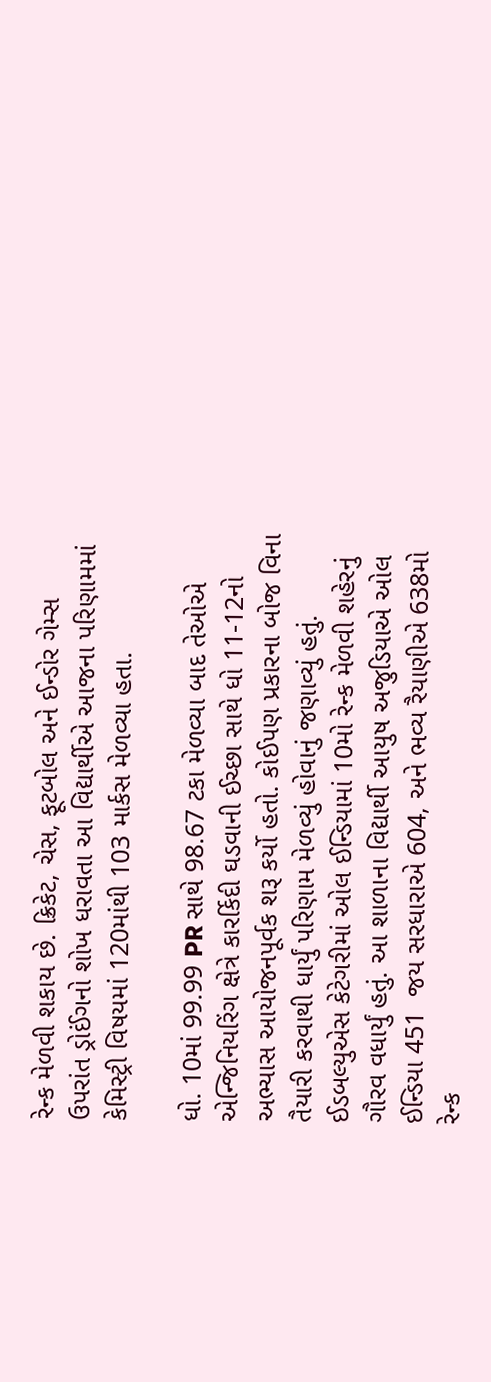રેન્ક મેળવી શકાય છે. ક્રિકેટ, ચેસ, ફૂટબોલ અને ઈન્ડોર ગેમ્સ ઉપરાંત ડ્રોઈંગનો શોખ ધરાવતા આ વિદ્યાર્થીએ આજના પરિણામમાં કેમિસ્ટ્રી વિષયમાં 120માંથી 103 માર્કસ મેળવ્યા હતા.

ધો. 10માં 99.99 PR સાથે 98.67 ટકા મેળવ્યા બાદ તેઓએ એન્જિનિયરિંગ ક્ષેત્રે કારર્કિદી ઘડવાની ઈચ્છા સાથે ધો 11-12નો અભ્યાસ આયોજનપૂર્વક શરૂ કર્યો હતો. કોઈપણ પ્રકારના બોજ વિના તૈયારી કરવાથી ધાર્યું પરિણામ મેળવ્યું હોવાનું જણાવ્યું હતું.  ઈડબલ્યુએસ કેટેગરીમાં ઓલ ઈન્ડિયામાં 10મો રેન્ક મેળવી શહેરનું ગૌરવ વધાર્યું હતું. આ શાળાના વિદ્યાર્થી આયુષ અજુડિયાએ ઓલ ઈન્ડિયા 451  જય સરધારાએ 604, અને ભવ્ય રૈયાણીએ 638મો રેન્ક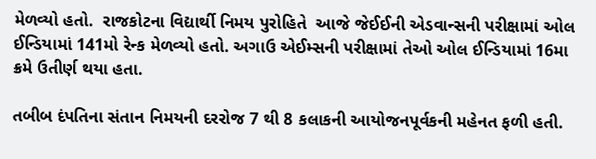મેળવ્યો હતો.  રાજકોટના વિદ્યાર્થી નિમય પુરોહિતે  આજે જેઈઈની એડવાન્સની પરીક્ષામાં ઓલ ઈન્ડિયામાં 141મો રેન્ક મેળવ્યો હતો. અગાઉ એઈમ્સની પરીક્ષામાં તેઓ ઓલ ઈન્ડિયામાં 16મા ક્રમે ઉતીર્ણ થયા હતા.

તબીબ દંપતિના સંતાન નિમયની દરરોજ 7 થી 8 કલાકની આયોજનપૂર્વકની મહેનત ફળી હતી.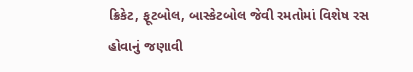ક્રિકેટ, ફૂટબોલ, બાસ્કેટબોલ જેવી રમતોમાં વિશેષ રસ હોવાનું જણાવી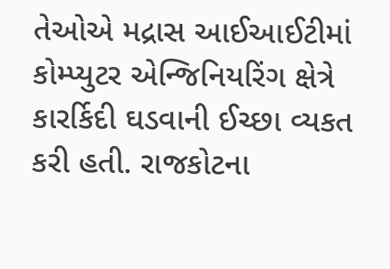તેઓએ મદ્રાસ આઈઆઈટીમાં કોમ્પ્યુટર એન્જિનિયરિંગ ક્ષેત્રે  કારર્કિદી ઘડવાની ઈચ્છા વ્યકત કરી હતી. રાજકોટના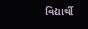વિદ્યાર્થી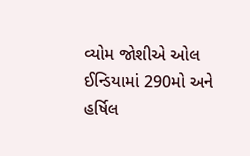વ્યોમ જોશીએ ઓલ ઈન્ડિયામાં 290મો અને હર્ષિલ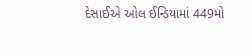દેસાઈએ ઓલ ઈન્ડિયામાં 449મો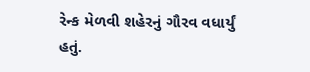રેન્ક મેળવી શહેરનું ગૌરવ વધાર્યું હતું.